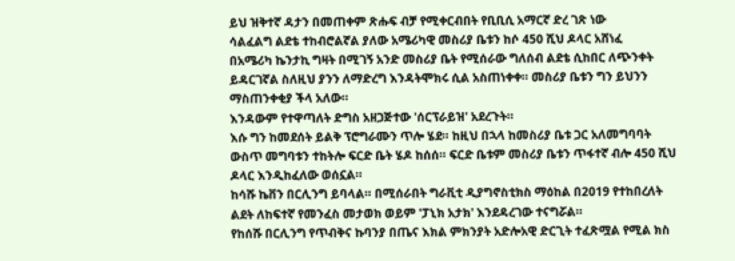ይህ ዝቅተኛ ዳታን በመጠቀም ጽሑፍ ብቻ የሚቀርብበት የቢቢሲ አማርኛ ድረ ገጽ ነው
ሳልፈልግ ልደቴ ተከብሮልኛል ያለው አሜሪካዊ መስሪያ ቤቱን ከሶ 450 ሺህ ዶላር አሸነፈ
በአሜሪካ ኬንታኪ ግዛት በሚገኝ አንድ መስሪያ ቤት የሚሰራው ግለሰብ ልደቴ ሲከበር ለጭንቀት ይዳርገኛል ስለዚህ ያንን ለማድረግ እንዳትሞክሩ ሲል አስጠነቀቀ። መስሪያ ቤቱን ግን ይህንን ማስጠንቀቂያ ችላ አለው።
እንዳውም የተዋጣለት ድግስ አዘጋጅተው 'ሰርፕራይዝ' አደረጉት።
እሱ ግን ከመደሰት ይልቅ ፕሮግራሙን ጥሎ ሄደ። ከዚህ በኋላ ከመስሪያ ቤቱ ጋር አለመግባባት ውስጥ መግባቱን ተከትሎ ፍርድ ቤት ሄዶ ከሰሰ። ፍርድ ቤቱም መስሪያ ቤቱን ጥፋተኛ ብሎ 450 ሺህ ዶላር እንዲከፈለው ወሰኗል።
ከሳሹ ኬቨን በርሊንግ ይባላል። በሚሰራበት ግራቪቲ ዲያግኖስቲክስ ማዕከል በ2019 የተከበረለት ልደት ለከፍተኛ የመንፈስ መታወክ ወይም 'ፓኒክ አታክ' እንደዳረገው ተናግሯል።
የከሰሹ በርሊንግ የጥብቅና ኩባንያ በጤና እክል ምክንያት አድሎአዊ ድርጊት ተፈጽሟል የሚል ክስ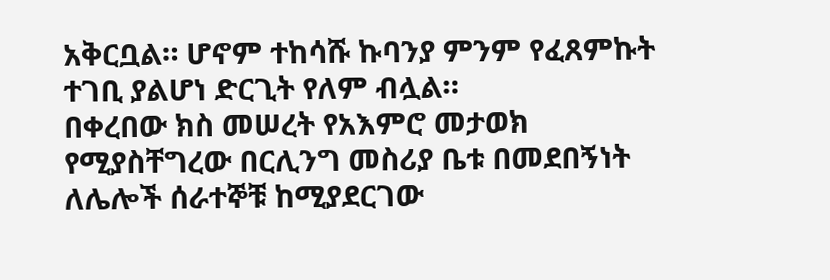አቅርቧል። ሆኖም ተከሳሹ ኩባንያ ምንም የፈጸምኩት ተገቢ ያልሆነ ድርጊት የለም ብሏል።
በቀረበው ክስ መሠረት የአእምሮ መታወክ የሚያስቸግረው በርሊንግ መስሪያ ቤቱ በመደበኝነት ለሌሎች ሰራተኞቹ ከሚያደርገው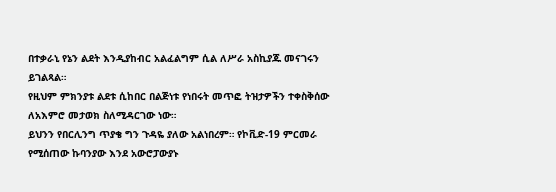በተቃራኒ የኔን ልደት እንዲያከብር አልፈልግም ሲል ለሥራ አስኪያጁ መናገሩን ይገልጻል።
የዚህም ምክንያቱ ልደቱ ሲከበር በልጅነቱ የነበሩት መጥፎ ትዝታዎችን ተቀስቅሰው ለአእምሮ መታወክ ስለሚዳርገው ነው።
ይህንን የበርሊንግ ጥያቄ ግን ጉዳዬ ያለው አልነበረም። የኮቪድ-19 ምርመራ የሚሰጠው ኩባንያው እንደ አውሮፓውያኑ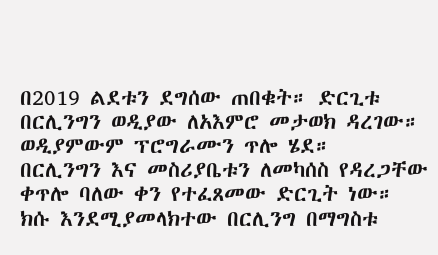በ2019 ልደቱን ደግሰው ጠበቁት። ድርጊቱ በርሊንግን ወዲያው ለአእምሮ መታወክ ዳረገው። ወዲያምውም ፕሮግራሙን ጥሎ ሄደ።
በርሊንግን እና መስሪያቤቱን ለመካሰስ የዳረጋቸው ቀጥሎ ባለው ቀን የተፈጸመው ድርጊት ነው። ክሱ እንደሚያመላክተው በርሊንግ በማግስቱ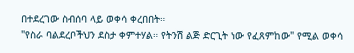በተደረገው ስብሰባ ላይ ወቀሳ ቀረበበት።
"የስራ ባልደረቦችህን ደስታ ቀምተሃል። የትንሽ ልጅ ድርጊት ነው የፈጸምከው" የሚል ወቀሳ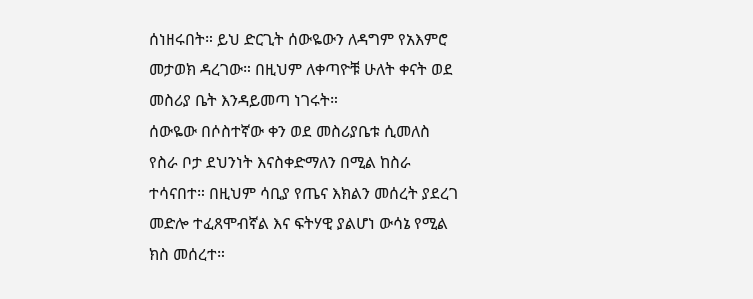ሰነዘሩበት። ይህ ድርጊት ሰውዬውን ለዳግም የአእምሮ መታወክ ዳረገው። በዚህም ለቀጣዮቹ ሁለት ቀናት ወደ መስሪያ ቤት እንዳይመጣ ነገሩት።
ሰውዬው በሶስተኛው ቀን ወደ መስሪያቤቱ ሲመለስ የስራ ቦታ ደህንነት እናስቀድማለን በሚል ከስራ ተሳናበተ። በዚህም ሳቢያ የጤና እክልን መሰረት ያደረገ መድሎ ተፈጸሞብኛል እና ፍትሃዊ ያልሆነ ውሳኔ የሚል ክስ መሰረተ።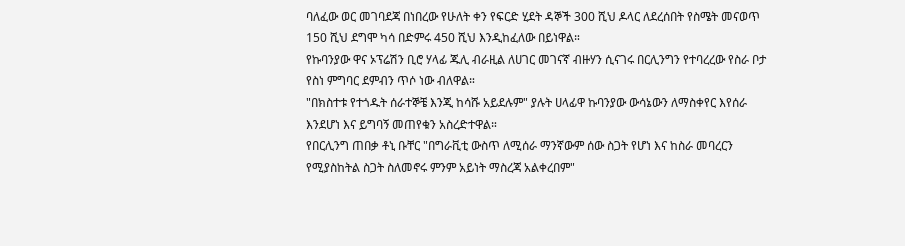ባለፈው ወር መገባደጃ በነበረው የሁለት ቀን የፍርድ ሂደት ዳኞች 300 ሺህ ዶላር ለደረሰበት የስሜት መናወጥ 150 ሺህ ደግሞ ካሳ በድምሩ 450 ሺህ እንዲከፈለው በይነዋል።
የኩባንያው ዋና ኦፕሬሽን ቢሮ ሃላፊ ጁሊ ብራዚል ለሀገር መገናኛ ብዙሃን ሲናገሩ በርሊንግን የተባረረው የስራ ቦታ የስነ ምግባር ደምብን ጥሶ ነው ብለዋል።
"በክስተቱ የተጎዱት ሰራተኞቼ እንጂ ከሳሹ አይደሉም" ያሉት ሀላፊዋ ኩባንያው ውሳኔውን ለማስቀየር እየሰራ እንደሆነ እና ይግባኝ መጠየቁን አስረድተዋል።
የበርሊንግ ጠበቃ ቶኒ ቡቸር "በግራቪቲ ውስጥ ለሚሰራ ማንኛውም ሰው ስጋት የሆነ እና ከስራ መባረርን የሚያስከትል ስጋት ስለመኖሩ ምንም አይነት ማስረጃ አልቀረበም"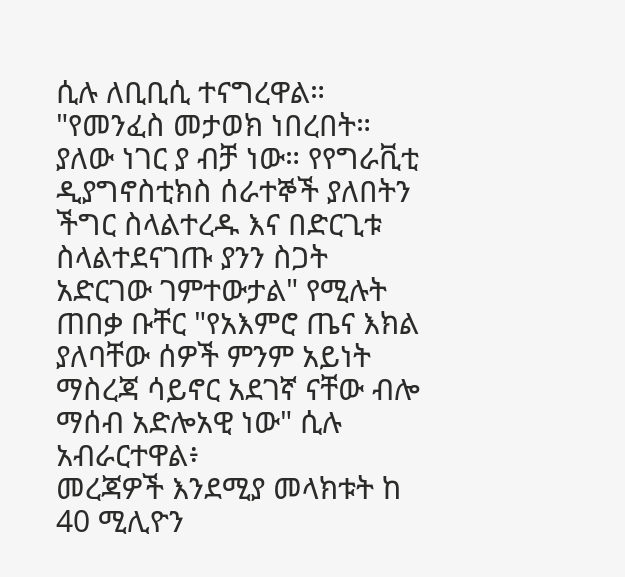ሲሉ ለቢቢሲ ተናግረዋል።
"የመንፈስ መታወክ ነበረበት። ያለው ነገር ያ ብቻ ነው። የየግራቪቲ ዲያግኖስቲክስ ሰራተኞች ያለበትን ችግር ስላልተረዱ እና በድርጊቱ ስላልተደናገጡ ያንን ስጋት አድርገው ገምተውታል" የሚሉት ጠበቃ ቡቸር "የአእምሮ ጤና እክል ያለባቸው ሰዎች ምንም አይነት ማስረጃ ሳይኖር አደገኛ ናቸው ብሎ ማሰብ አድሎአዊ ነው" ሲሉ አብራርተዋል፥
መረጃዎች እንደሚያ መላክቱት ከ 40 ሚሊዮን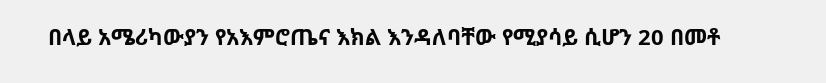በላይ አሜሪካውያን የአእምሮጤና እክል እንዳለባቸው የሚያሳይ ሲሆን 20 በመቶ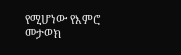የሚሆነው የእምሮ መታወክ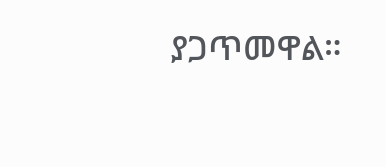ያጋጥመዋል።